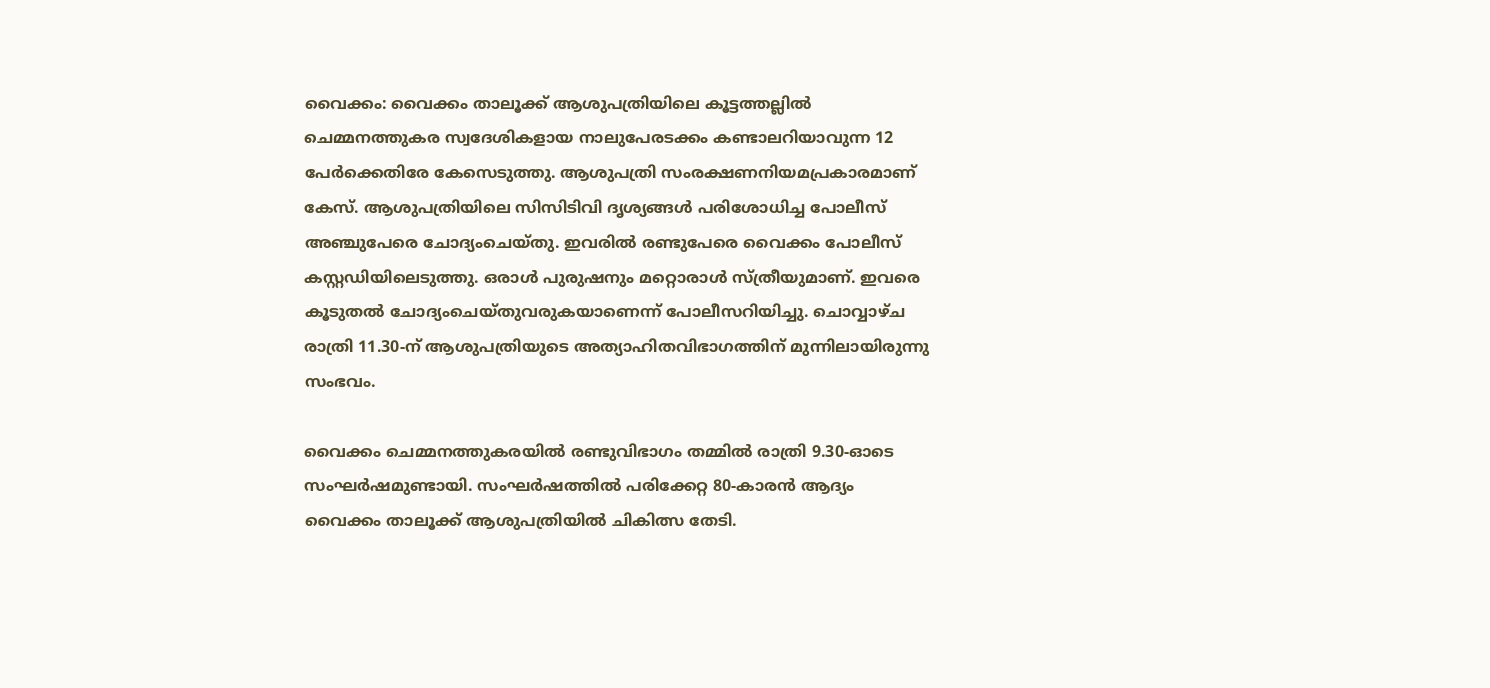വൈക്കം: വൈക്കം താലൂക്ക് ആശുപത്രിയിലെ കൂട്ടത്തല്ലില്‍ ചെമ്മനത്തുകര സ്വദേശികളായ നാലുപേരടക്കം കണ്ടാലറിയാവുന്ന 12 പേര്‍ക്കെതിരേ കേസെടുത്തു. ആശുപത്രി സംരക്ഷണനിയമപ്രകാരമാണ് കേസ്. ആശുപത്രിയിലെ സിസിടിവി ദൃശ്യങ്ങള്‍ പരിശോധിച്ച പോലീസ് അഞ്ചുപേരെ ചോദ്യംചെയ്തു. ഇവരില്‍ രണ്ടുപേരെ വൈക്കം പോലീസ് കസ്റ്റഡിയിലെടുത്തു. ഒരാള്‍ പുരുഷനും മറ്റൊരാള്‍ സ്ത്രീയുമാണ്. ഇവരെ കൂടുതല്‍ ചോദ്യംചെയ്തുവരുകയാണെന്ന് പോലീസറിയിച്ചു. ചൊവ്വാഴ്ച രാത്രി 11.30-ന് ആശുപത്രിയുടെ അത്യാഹിതവിഭാഗത്തിന് മുന്നിലായിരുന്നു സംഭവം.

വൈക്കം ചെമ്മനത്തുകരയില്‍ രണ്ടുവിഭാഗം തമ്മില്‍ രാത്രി 9.30-ഓടെ സംഘര്‍ഷമുണ്ടായി. സംഘര്‍ഷത്തില്‍ പരിക്കേറ്റ 80-കാരന്‍ ആദ്യം വൈക്കം താലൂക്ക് ആശുപത്രിയില്‍ ചികിത്സ തേടി.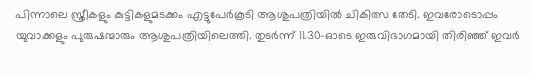പിന്നാലെ സ്ത്രീകളും കുട്ടികളുമടക്കം എട്ടുപേര്‍കൂടി ആശുപത്രിയില്‍ ചികിത്സ തേടി. ഇവരോടൊപ്പം യുവാക്കളും പുരുഷന്മാരും ആശുപത്രിയിലെത്തി. തുടര്‍ന്ന് 11.30-ഓടെ ഇരുവിഭാഗമായി തിരിഞ്ഞ് ഇവര്‍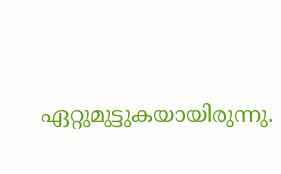ഏറ്റുമുട്ടുകയായിരുന്നു.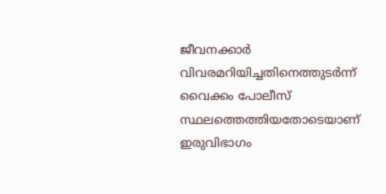ജീവനക്കാര്‍ വിവരമറിയിച്ചതിനെത്തുടര്‍ന്ന് വൈക്കം പോലീസ് സ്ഥലത്തെത്തിയതോടെയാണ് ഇരുവിഭാഗം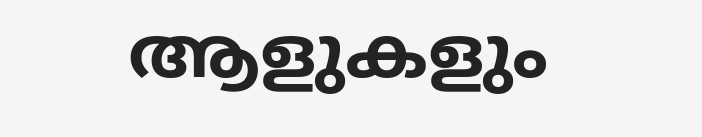ആളുകളും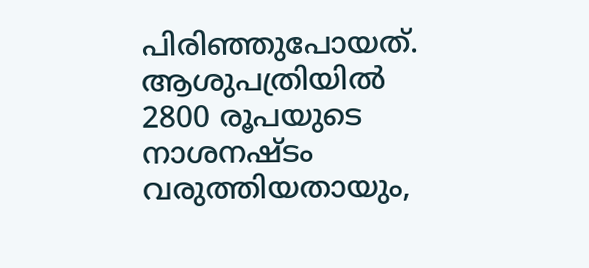പിരിഞ്ഞുപോയത്. ആശുപത്രിയില്‍ 2800 രൂപയുടെ നാശനഷ്ടം വരുത്തിയതായും,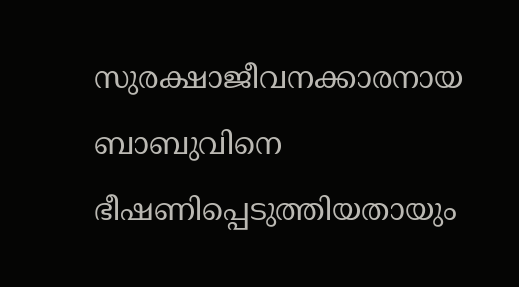സുരക്ഷാജീവനക്കാരനായ ബാബുവിനെ ഭീഷണിപ്പെടുത്തിയതായും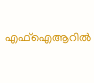എഫ്ഐആറില്‍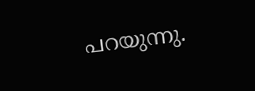പറയുന്നു.